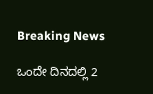Breaking News

ಒಂದೇ ದಿನದಲ್ಲಿ 2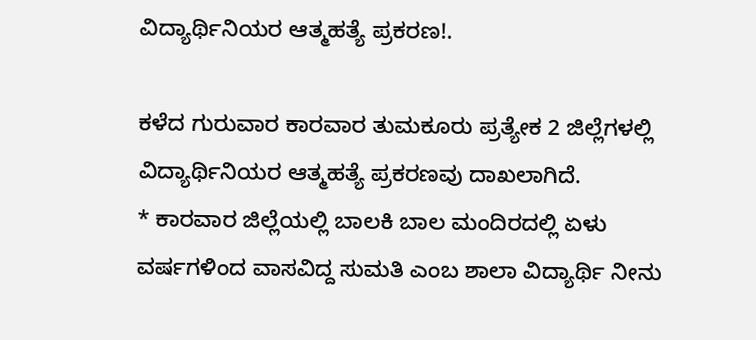ವಿದ್ಯಾರ್ಥಿನಿಯರ ಆತ್ಮಹತ್ಯೆ ಪ್ರಕರಣ!.

ಕಳೆದ ಗುರುವಾರ ಕಾರವಾರ ತುಮಕೂರು ಪ್ರತ್ಯೇಕ 2 ಜಿಲ್ಲೆಗಳಲ್ಲಿ ವಿದ್ಯಾರ್ಥಿನಿಯರ ಆತ್ಮಹತ್ಯೆ ಪ್ರಕರಣವು ದಾಖಲಾಗಿದೆ.
* ಕಾರವಾರ ಜಿಲ್ಲೆಯಲ್ಲಿ ಬಾಲಕಿ ಬಾಲ ಮಂದಿರದಲ್ಲಿ ಏಳು ವರ್ಷಗಳಿಂದ ವಾಸವಿದ್ದ ಸುಮತಿ ಎಂಬ ಶಾಲಾ ವಿದ್ಯಾರ್ಥಿ ನೀನು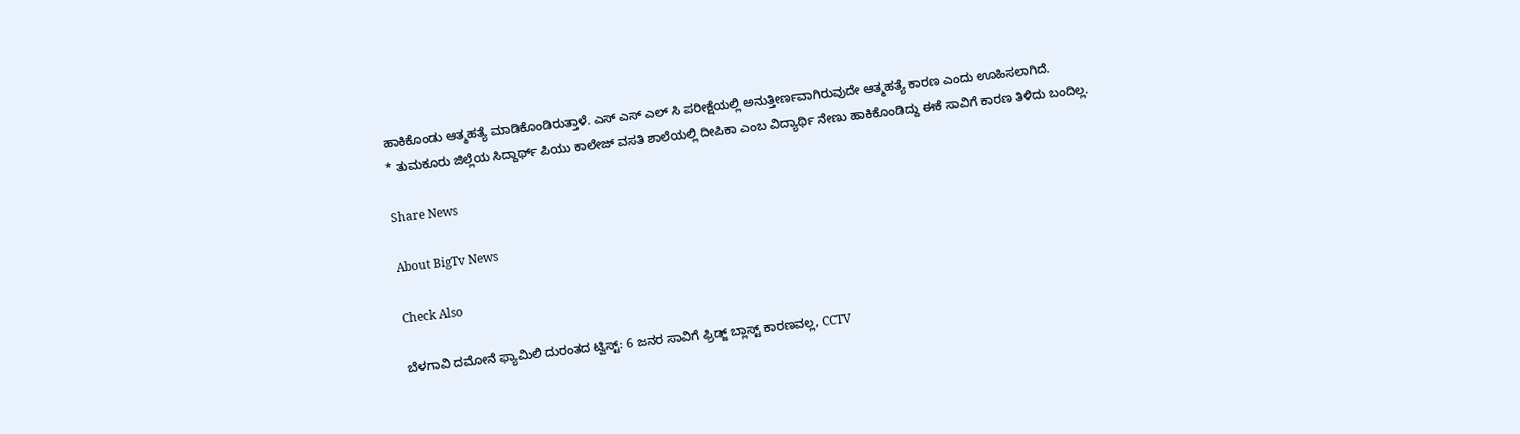ಹಾಕಿಕೊಂಡು ಆತ್ಮಹತ್ಯೆ ಮಾಡಿಕೊಂಡಿರುತ್ತಾಳೆ. ಎಸ್ ಎಸ್ ಎಲ್ ಸಿ ಪರೀಕ್ಷೆಯಲ್ಲಿ ಅನುತ್ತೀರ್ಣವಾಗಿರುವುದೇ ಆತ್ಮಹತ್ಯೆ ಕಾರಣ ಎಂದು ಊಹಿಸಲಾಗಿದೆ.
* ತುಮಕೂರು ಜಿಲ್ಲೆಯ ಸಿದ್ದಾರ್ಥ್ ಪಿಯು ಕಾಲೇಜ್ ವಸತಿ ಶಾಲೆಯಲ್ಲಿ ದೀಪಿಕಾ ಎಂಬ ವಿದ್ಯಾರ್ಥಿ ನೇಣು ಹಾಕಿಕೊಂಡಿದ್ದು ಈಕೆ ಸಾವಿಗೆ ಕಾರಣ ತಿಳಿದು ಬಂದಿಲ್ಲ.

Share News

About BigTv News

Check Also

ಬೆಳಗಾವಿ ದಮೋನೆ ಫ್ಯಾಮಿಲಿ ದುರಂತದ ಟ್ವಿಸ್ಟ್: 6 ಜನರ ಸಾವಿಗೆ ಫ್ರಿಡ್ಜ್ ಬ್ಲಾಸ್ಟ್ ಕಾರಣವಲ್ಲ, CCTV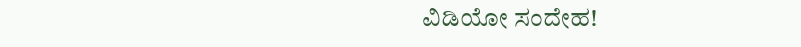ವಿಡಿಯೋ ಸಂದೇಹ!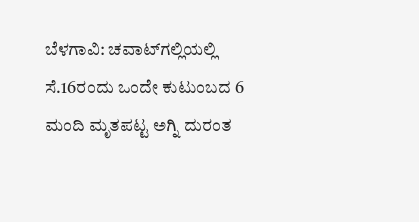ಬೆಳಗಾವಿ: ಚವಾಟ್‌ಗಲ್ಲಿಯಲ್ಲಿ ಸೆ.16ರಂದು ಒಂದೇ ಕುಟುಂಬದ 6 ಮಂದಿ ಮೃತಪಟ್ಟ ಅಗ್ನಿ ದುರಂತ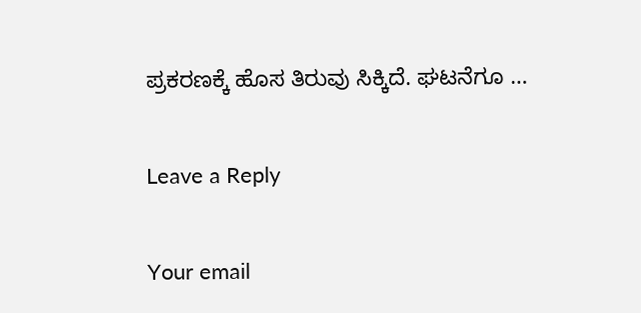ಪ್ರಕರಣಕ್ಕೆ ಹೊಸ ತಿರುವು ಸಿಕ್ಕಿದೆ. ಘಟನೆಗೂ …

Leave a Reply

Your email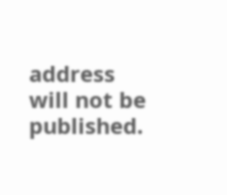address will not be published.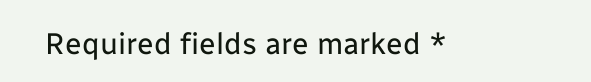Required fields are marked *